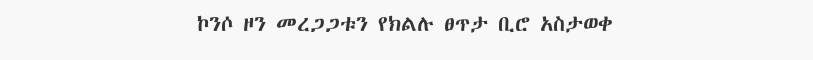ኮንሶ ዞን መረጋጋቱን የክልሉ ፀጥታ ቢሮ አስታወቀ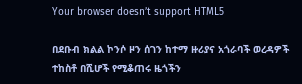Your browser doesn’t support HTML5

በደቡብ ክልል ኮንሶ ዞን ሰገን ከተማ ዙሪያና አጎራባች ወረዳዎች ተከስቶ በሺሆች የሚቆጠሩ ዜጎችን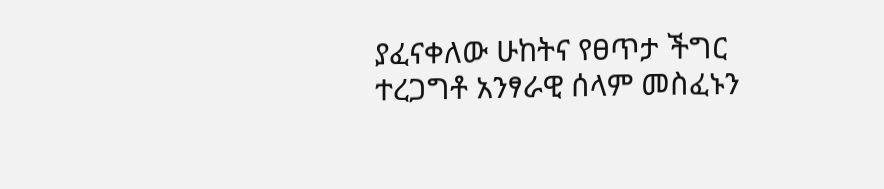ያፈናቀለው ሁከትና የፀጥታ ችግር ተረጋግቶ አንፃራዊ ሰላም መስፈኑን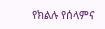የክልሉ የሰላምና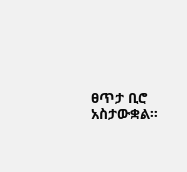ፀጥታ ቢሮ አስታውቋል።